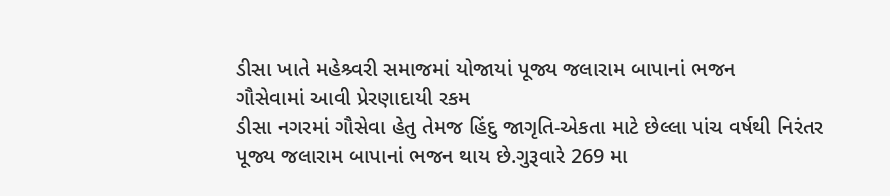ડીસા ખાતે મહેશ્ર્વરી સમાજમાં યોજાયાં પૂજ્ય જલારામ બાપાનાં ભજન
ગૌસેવામાં આવી પ્રેરણાદાયી રકમ
ડીસા નગરમાં ગૌસેવા હેતુ તેમજ હિંદુ જાગૃતિ-એકતા માટે છેલ્લા પાંચ વર્ષથી નિરંતર પૂજ્ય જલારામ બાપાનાં ભજન થાય છે.ગુરૂવારે 269 મા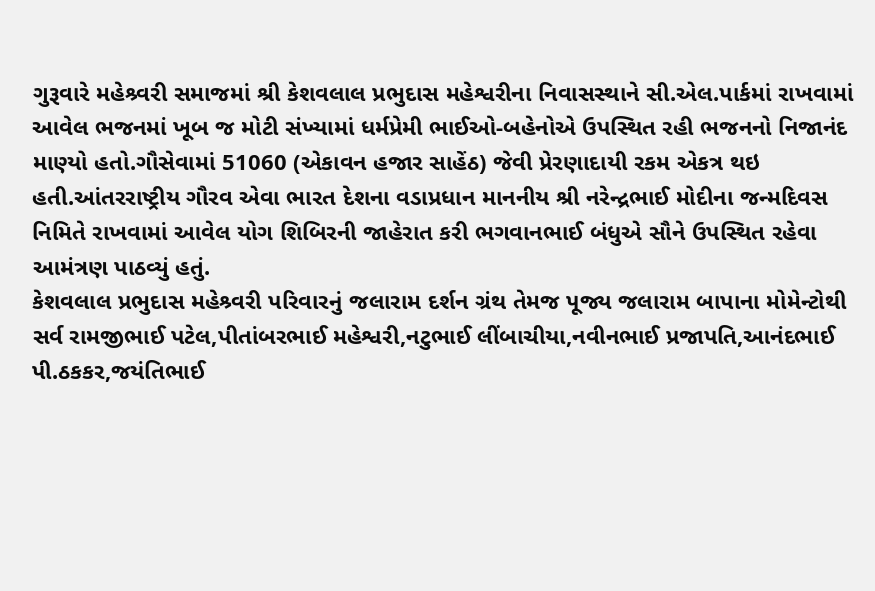ગુરૂવારે મહેશ્ર્વરી સમાજમાં શ્રી કેશવલાલ પ્રભુદાસ મહેશ્વરીના નિવાસસ્થાને સી.એલ.પાર્કમાં રાખવામાં આવેલ ભજનમાં ખૂબ જ મોટી સંખ્યામાં ધર્મપ્રેમી ભાઈઓ-બહેનોએ ઉપસ્થિત રહી ભજનનો નિજાનંદ માણ્યો હતો.ગૌસેવામાં 51060 (એકાવન હજાર સાહેંઠ) જેવી પ્રેરણાદાયી રકમ એકત્ર થઇ હતી.આંતરરાષ્ટ્રીય ગૌરવ એવા ભારત દેશના વડાપ્રધાન માનનીય શ્રી નરેન્દ્રભાઈ મોદીના જન્મદિવસ નિમિતે રાખવામાં આવેલ યોગ શિબિરની જાહેરાત કરી ભગવાનભાઈ બંધુએ સૌને ઉપસ્થિત રહેવા આમંત્રણ પાઠવ્યું હતું.
કેશવલાલ પ્રભુદાસ મહેશ્ર્વરી પરિવારનું જલારામ દર્શન ગ્રંથ તેમજ પૂજ્ય જલારામ બાપાના મોમેન્ટોથી સર્વ રામજીભાઈ પટેલ,પીતાંબરભાઈ મહેશ્વરી,નટુભાઈ લીંબાચીયા,નવીનભાઈ પ્રજાપતિ,આનંદભાઈ પી.ઠકકર,જયંતિભાઈ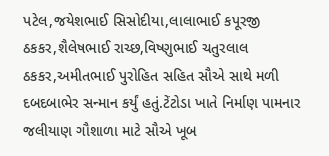પટેલ,જયેશભાઈ સિસોદીયા,લાલાભાઈ કપૂરજી ઠકકર,શૈલેષભાઈ રાચ્છ,વિષ્ણુભાઈ ચતુરલાલ ઠકકર,અમીતભાઈ પુરોહિત સહિત સૌએ સાથે મળી દબદબાભેર સન્માન કર્યું હતું.ટેંટોડા ખાતે નિર્માણ પામનાર જલીયાણ ગૌશાળા માટે સૌએ ખૂબ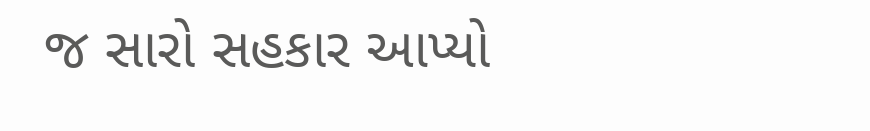જ સારો સહકાર આપ્યો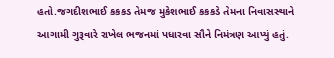હતો.જગદીશભાઈ કકકડ તેમજ મુકેશભાઈ કકકડે તેમના નિવાસસ્થાને આગામી ગુરૂવારે રાખેલ ભજનમાં પધારવા સૌને નિમંત્રણ આપ્યું હતું.